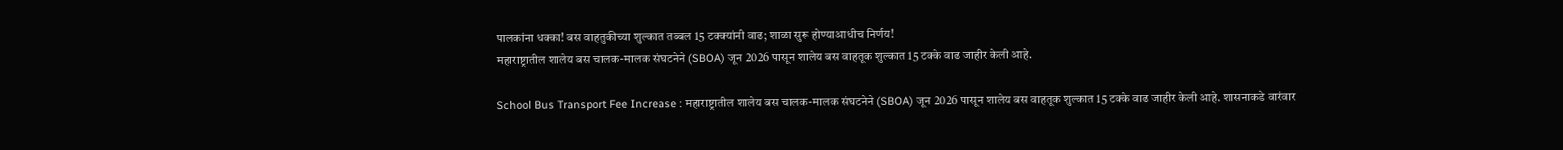पालकांना धक्का! बस वाहतुकीच्या शुल्कात तब्बल 15 टक्क्यांनी वाढ; शाळा सुरू होण्याआधीच निर्णय!
महाराष्ट्रातील शालेय बस चालक-मालक संघटनेने (SBOA) जून 2026 पासून शालेय बस वाहतूक शुल्कात 15 टक्के वाढ जाहीर केली आहे.

School Bus Transport Fee Increase : महाराष्ट्रातील शालेय बस चालक-मालक संघटनेने (SBOA) जून 2026 पासून शालेय बस वाहतूक शुल्कात 15 टक्के वाढ जाहीर केली आहे. शासनाकडे वारंवार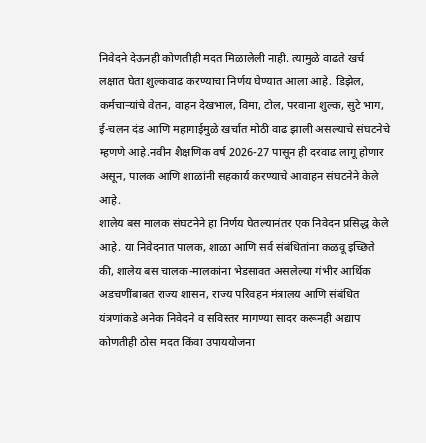निवेदने देऊनही कोणतीही मदत मिळालेली नाही. त्यामुळे वाढते खर्च लक्षात घेता शुल्कवाढ करण्याचा निर्णय घेण्यात आला आहे. डिझेल, कर्मचाऱ्यांचे वेतन, वाहन देखभाल, विमा, टोल, परवाना शुल्क, सुटे भाग, ई-चलन दंड आणि महागाईमुळे खर्चात मोठी वाढ झाली असल्याचे संघटनेचे म्हणणे आहे.नवीन शैक्षणिक वर्ष 2026-27 पासून ही दरवाढ लागू होणार असून, पालक आणि शाळांनी सहकार्य करण्याचे आवाहन संघटनेने केले आहे.
शालेय बस मालक संघटनेने हा निर्णय घेतल्यानंतर एक निवेदन प्रसिद्ध केले आहे. या निवेदनात पालक, शाळा आणि सर्व संबंधितांना कळवू इच्छिते की, शालेय बस चालक-मालकांना भेडसावत असलेल्या गंभीर आर्थिक अडचणींबाबत राज्य शासन, राज्य परिवहन मंत्रालय आणि संबंधित यंत्रणांकडे अनेक निवेदने व सविस्तर मागण्या सादर करूनही अद्याप कोणतीही ठोस मदत किंवा उपाययोजना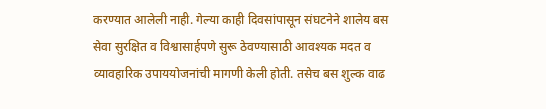करण्यात आलेली नाही. गेल्या काही दिवसांपासून संघटनेने शालेय बस सेवा सुरक्षित व विश्वासार्हपणे सुरू ठेवण्यासाठी आवश्यक मदत व व्यावहारिक उपाययोजनांची मागणी केली होती. तसेच बस शुल्क वाढ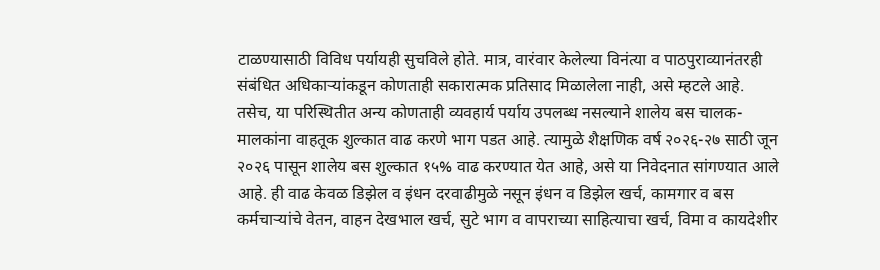टाळण्यासाठी विविध पर्यायही सुचविले होते. मात्र, वारंवार केलेल्या विनंत्या व पाठपुराव्यानंतरही संबंधित अधिकाऱ्यांकडून कोणताही सकारात्मक प्रतिसाद मिळालेला नाही, असे म्हटले आहे.
तसेच, या परिस्थितीत अन्य कोणताही व्यवहार्य पर्याय उपलब्ध नसल्याने शालेय बस चालक-मालकांना वाहतूक शुल्कात वाढ करणे भाग पडत आहे. त्यामुळे शैक्षणिक वर्ष २०२६-२७ साठी जून २०२६ पासून शालेय बस शुल्कात १५% वाढ करण्यात येत आहे, असे या निवेदनात सांगण्यात आले आहे. ही वाढ केवळ डिझेल व इंधन दरवाढीमुळे नसून इंधन व डिझेल खर्च, कामगार व बस कर्मचाऱ्यांचे वेतन, वाहन देखभाल खर्च, सुटे भाग व वापराच्या साहित्याचा खर्च, विमा व कायदेशीर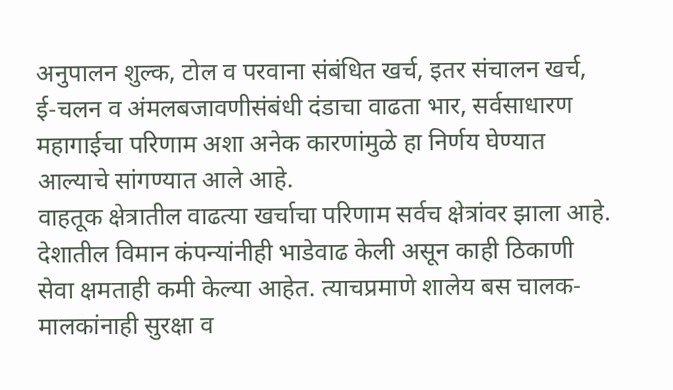अनुपालन शुल्क, टोल व परवाना संबंधित खर्च, इतर संचालन खर्च, ई-चलन व अंमलबजावणीसंबंधी दंडाचा वाढता भार, सर्वसाधारण महागाईचा परिणाम अशा अनेक कारणांमुळे हा निर्णय घेण्यात आल्याचे सांगण्यात आले आहे.
वाहतूक क्षेत्रातील वाढत्या खर्चाचा परिणाम सर्वच क्षेत्रांवर झाला आहे. देशातील विमान कंपन्यांनीही भाडेवाढ केली असून काही ठिकाणी सेवा क्षमताही कमी केल्या आहेत. त्याचप्रमाणे शालेय बस चालक-मालकांनाही सुरक्षा व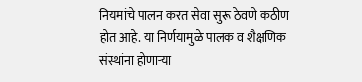नियमांचे पालन करत सेवा सुरू ठेवणे कठीण होत आहे. या निर्णयामुळे पालक व शैक्षणिक संस्थांना होणाऱ्या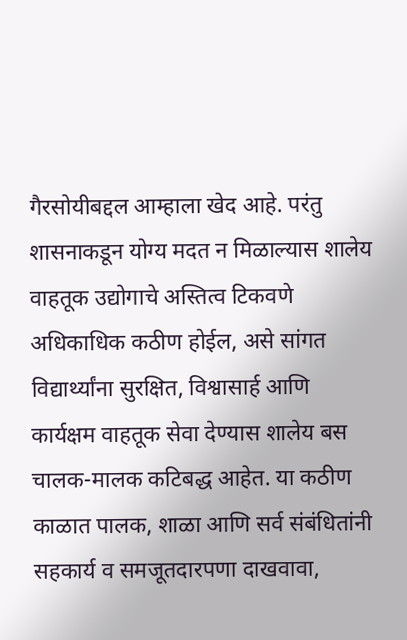गैरसोयीबद्दल आम्हाला खेद आहे. परंतु शासनाकडून योग्य मदत न मिळाल्यास शालेय वाहतूक उद्योगाचे अस्तित्व टिकवणे अधिकाधिक कठीण होईल, असे सांगत विद्यार्थ्यांना सुरक्षित, विश्वासार्ह आणि कार्यक्षम वाहतूक सेवा देण्यास शालेय बस चालक-मालक कटिबद्ध आहेत. या कठीण काळात पालक, शाळा आणि सर्व संबंधितांनी सहकार्य व समजूतदारपणा दाखवावा,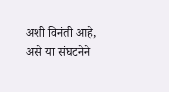अशी विनंती आहे, असे या संघटनेने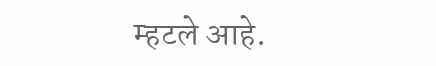म्हटले आहे.